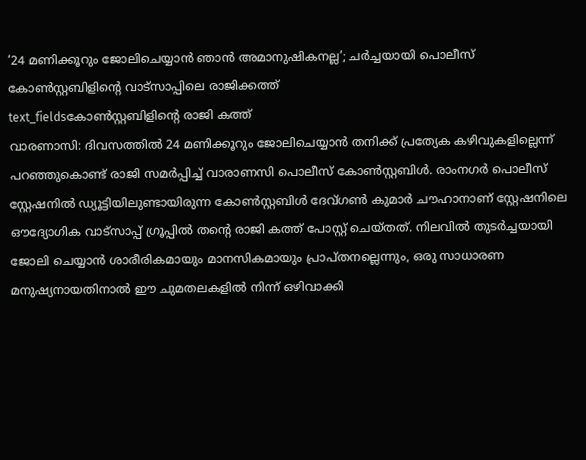‘24 മണിക്കൂറും ജോലിചെയ്യാൻ ഞാൻ അമാനുഷികനല്ല’; ചർച്ചയായി പൊലീസ് കോൺസ്റ്റബിളിന്റെ വാട്സാപ്പിലെ രാജിക്കത്ത്
text_fieldsകോൺസ്റ്റബിളിന്റെ രാജി കത്ത്
വാരണാസി: ദിവസത്തിൽ 24 മണിക്കൂറും ജോലിചെയ്യാൻ തനിക്ക് പ്രത്യേക കഴിവുകളില്ലെന്ന് പറഞ്ഞുകൊണ്ട് രാജി സമർപ്പിച്ച് വാരാണസി പൊലീസ് കോൺസ്റ്റബിൾ. രാംനഗർ പൊലീസ് സ്റ്റേഷനിൽ ഡ്യൂട്ടിയിലുണ്ടായിരുന്ന കോൺസ്റ്റബിൾ ദേവ്ഗൺ കുമാർ ചൗഹാനാണ് സ്റ്റേഷനിലെ ഔദ്യോഗിക വാട്സാപ്പ് ഗ്രൂപ്പിൽ തന്റെ രാജി കത്ത് പോസ്റ്റ് ചെയ്തത്. നിലവിൽ തുടർച്ചയായി ജോലി ചെയ്യാൻ ശാരീരികമായും മാനസികമായും പ്രാപ്തനല്ലെന്നും, ഒരു സാധാരണ മനുഷ്യനായതിനാൽ ഈ ചുമതലകളിൽ നിന്ന് ഒഴിവാക്കി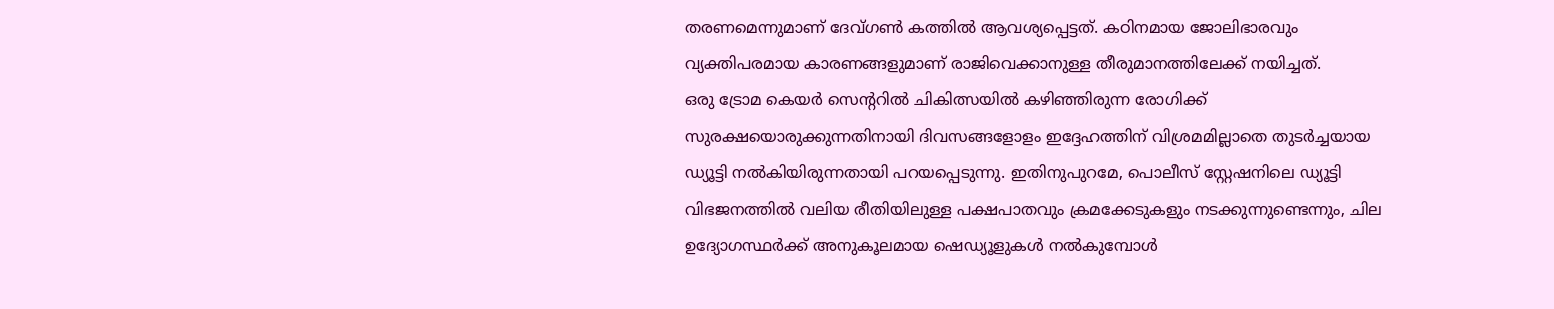തരണമെന്നുമാണ് ദേവ്ഗൺ കത്തിൽ ആവശ്യപ്പെട്ടത്. കഠിനമായ ജോലിഭാരവും വ്യക്തിപരമായ കാരണങ്ങളുമാണ് രാജിവെക്കാനുള്ള തീരുമാനത്തിലേക്ക് നയിച്ചത്.
ഒരു ട്രോമ കെയർ സെന്ററിൽ ചികിത്സയിൽ കഴിഞ്ഞിരുന്ന രോഗിക്ക് സുരക്ഷയൊരുക്കുന്നതിനായി ദിവസങ്ങളോളം ഇദ്ദേഹത്തിന് വിശ്രമമില്ലാതെ തുടർച്ചയായ ഡ്യൂട്ടി നൽകിയിരുന്നതായി പറയപ്പെടുന്നു. ഇതിനുപുറമേ, പൊലീസ് സ്റ്റേഷനിലെ ഡ്യൂട്ടി വിഭജനത്തിൽ വലിയ രീതിയിലുള്ള പക്ഷപാതവും ക്രമക്കേടുകളും നടക്കുന്നുണ്ടെന്നും, ചില ഉദ്യോഗസ്ഥർക്ക് അനുകൂലമായ ഷെഡ്യൂളുകൾ നൽകുമ്പോൾ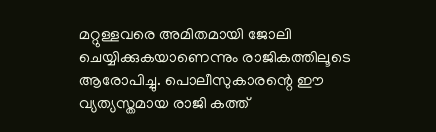മറ്റുള്ളവരെ അമിതമായി ജോലി ചെയ്യിക്കുകയാണെന്നും രാജികത്തിലൂടെ ആരോപിച്ചു. പൊലീസുകാരന്റെ ഈ വ്യത്യസ്തമായ രാജി കത്ത്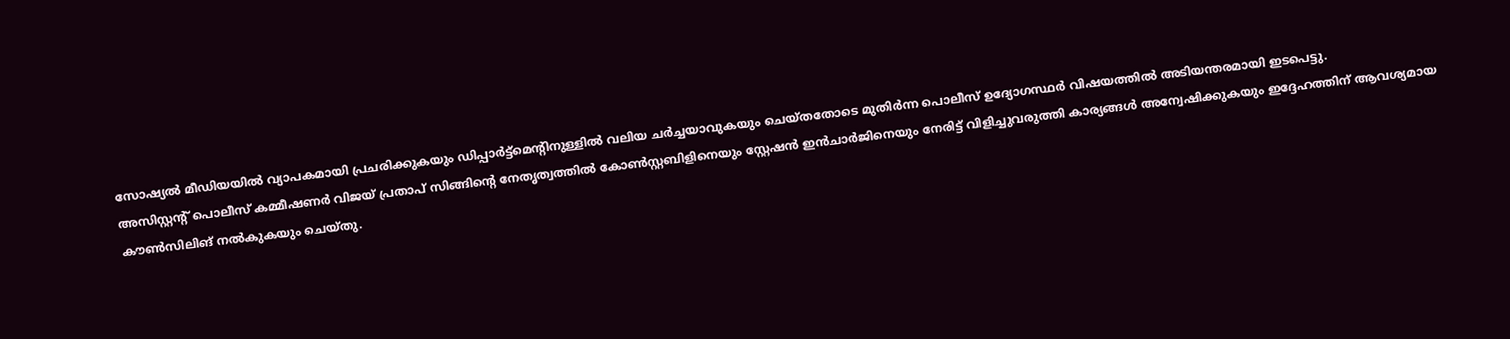സോഷ്യൽ മീഡിയയിൽ വ്യാപകമായി പ്രചരിക്കുകയും ഡിപ്പാർട്ട്മെന്റിനുള്ളിൽ വലിയ ചർച്ചയാവുകയും ചെയ്തതോടെ മുതിർന്ന പൊലീസ് ഉദ്യോഗസ്ഥർ വിഷയത്തിൽ അടിയന്തരമായി ഇടപെട്ടു.
അസിസ്റ്റന്റ് പൊലീസ് കമ്മീഷണർ വിജയ് പ്രതാപ് സിങ്ങിന്റെ നേതൃത്വത്തിൽ കോൺസ്റ്റബിളിനെയും സ്റ്റേഷൻ ഇൻചാർജിനെയും നേരിട്ട് വിളിച്ചുവരുത്തി കാര്യങ്ങൾ അന്വേഷിക്കുകയും ഇദ്ദേഹത്തിന് ആവശ്യമായ കൗൺസിലിങ് നൽകുകയും ചെയ്തു.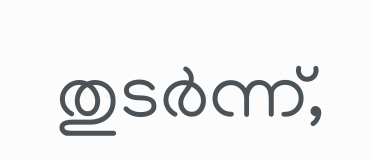തുടർന്ന്,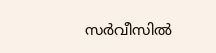സർവീസിൽ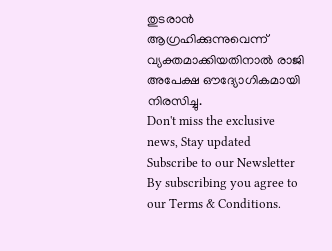തുടരാൻ ആഗ്രഹിക്കുന്നുവെന്ന് വ്യക്തമാക്കിയതിനാൽ രാജി അപേക്ഷ ഔദ്യോഗികമായി നിരസിച്ചു.
Don't miss the exclusive news, Stay updated
Subscribe to our Newsletter
By subscribing you agree to our Terms & Conditions.